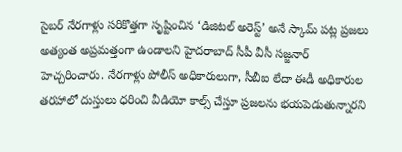సైబర్ నేరగాళ్లు సరికొత్తగా సృష్టించిన ‘డిజిటల్ అరెస్ట్’ అనే స్కామ్ పట్ల ప్రజలు అత్యంత అప్రమత్తంగా ఉండాలని హైదరాబాద్ సీపీ వీసీ సజ్జనార్ హెచ్చరించారు. నేరగాళ్లు పోలీస్ అధికారులుగా, సీబీఐ లేదా ఈడీ అధికారుల తరహాలో దుస్తులు ధరించి వీడియో కాల్స్ చేస్తూ ప్రజలను భయపెడుతున్నారని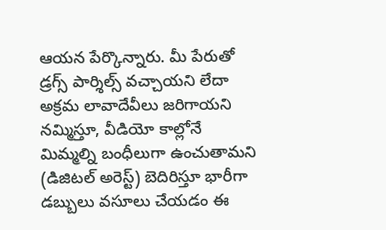ఆయన పేర్కొన్నారు. మీ పేరుతో డ్రగ్స్ పార్శిల్స్ వచ్చాయని లేదా అక్రమ లావాదేవీలు జరిగాయని నమ్మిస్తూ, వీడియో కాల్లోనే మిమ్మల్ని బంధీలుగా ఉంచుతామని (డిజిటల్ అరెస్ట్) బెదిరిస్తూ భారీగా డబ్బులు వసూలు చేయడం ఈ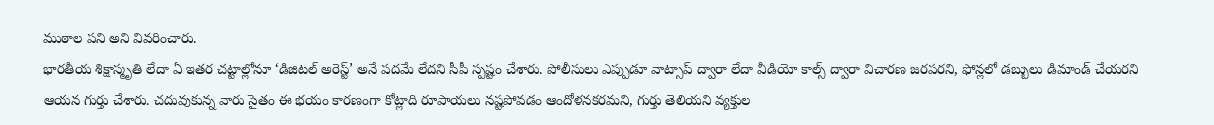ముఠాల పని అని వివరించారు.
భారతీయ శిక్షాస్మృతి లేదా ఏ ఇతర చట్టాల్లోనూ ‘డిజిటల్ అరెస్ట్’ అనే పదమే లేదని సీపీ స్పష్టం చేశారు. పోలీసులు ఎప్పుడూ వాట్సాప్ ద్వారా లేదా వీడియో కాల్స్ ద్వారా విచారణ జరపరని, ఫోన్లలో డబ్బులు డిమాండ్ చేయరని ఆయన గుర్తు చేశారు. చదువుకున్న వారు సైతం ఈ భయం కారణంగా కోట్లాది రూపాయలు నష్టపోవడం ఆందోళనకరమని, గుర్తు తెలియని వ్యక్తుల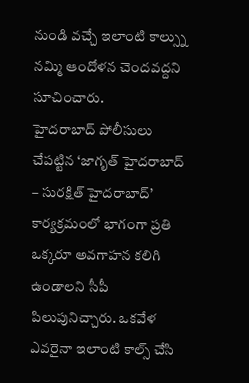నుండి వచ్చే ఇలాంటి కాల్స్ను నమ్మి ఆందోళన చెందవద్దని సూచించారు.
హైదరాబాద్ పోలీసులు చేపట్టిన ‘జాగృత్ హైదరాబాద్ – సురక్షిత్ హైదరాబాద్’ కార్యక్రమంలో భాగంగా ప్రతి ఒక్కరూ అవగాహన కలిగి ఉండాలని సీపీ పిలుపునిచ్చారు. ఒకవేళ ఎవరైనా ఇలాంటి కాల్స్ చేసి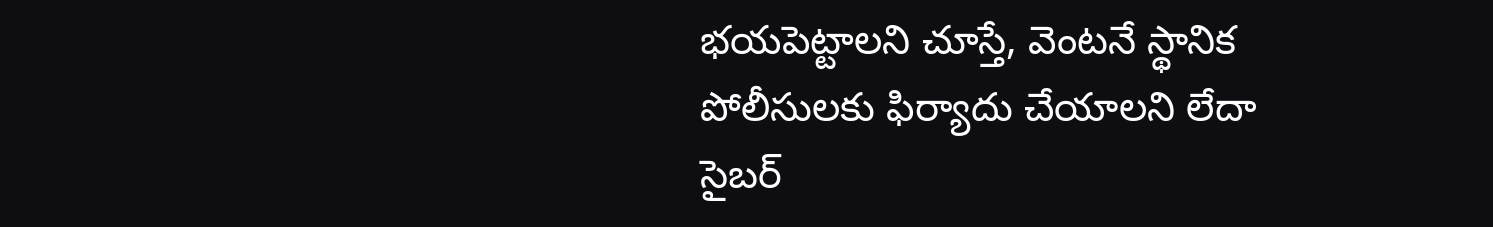భయపెట్టాలని చూస్తే, వెంటనే స్థానిక పోలీసులకు ఫిర్యాదు చేయాలని లేదా సైబర్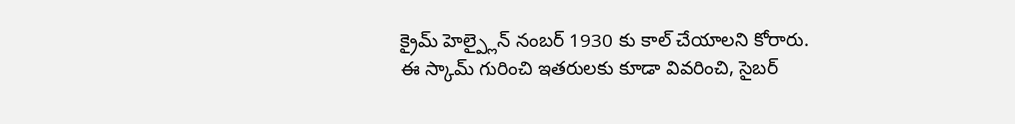క్రైమ్ హెల్ప్లైన్ నంబర్ 1930 కు కాల్ చేయాలని కోరారు. ఈ స్కామ్ గురించి ఇతరులకు కూడా వివరించి, సైబర్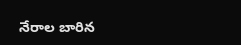నేరాల బారిన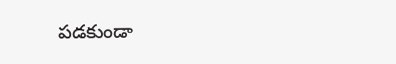పడకుండా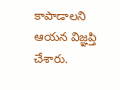కాపాడాలని ఆయన విజ్ఞప్తి చేశారు.